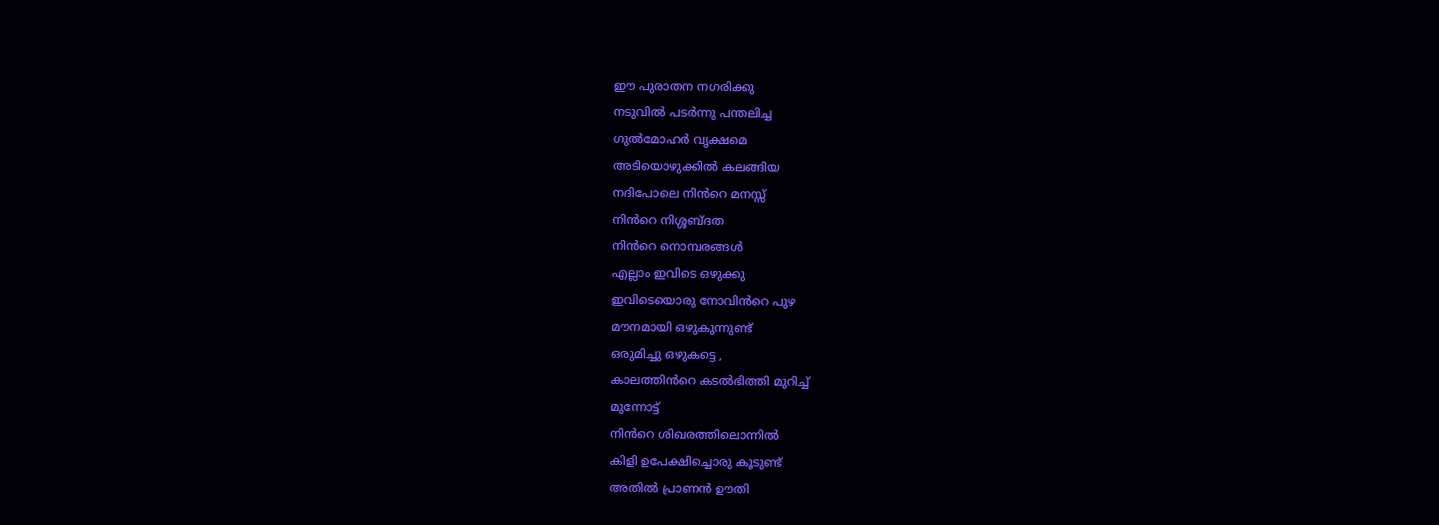ഈ പുരാതന നഗരിക്കു
നടുവിൽ പടർന്നു പന്തലിച്ച
ഗുൽമോഹർ വൃക്ഷമെ
അടിയൊഴുക്കിൽ കലങ്ങിയ
നദിപോലെ നിൻറെ മനസ്സ്
നിൻറെ നിശ്ശബ്ദത
നിൻറെ നൊമ്പരങ്ങൾ
എല്ലാം ഇവിടെ ഒഴുക്കു
ഇവിടെയൊരു നോവിൻറെ പുഴ
മൗനമായി ഒഴുകുന്നുണ്ട്
ഒരുമിച്ചു ഒഴുകട്ടെ ,
കാലത്തിൻറെ കടൽഭിത്തി മുറിച്ച്
മുന്നോട്ട്
നിൻറെ ശിഖരത്തിലൊന്നിൽ
കിളി ഉപേക്ഷിച്ചൊരു കൂടുണ്ട്
അതിൽ പ്രാണൻ ഊതി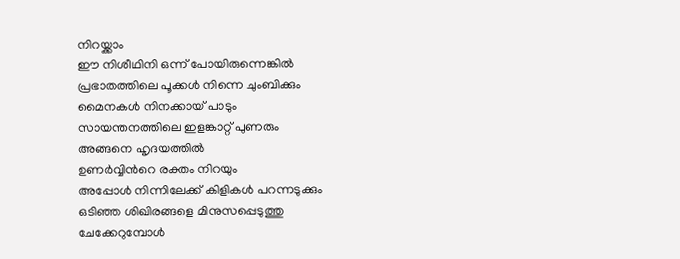നിറയ്ക്കാം
ഈ നിശീഥിനി ഒന്ന് പോയിരുന്നെങ്കിൽ
പ്രഭാതത്തിലെ പൂക്കൾ നിന്നെ ചുംബിക്കും
മൈനകൾ നിനക്കായ് പാടും
സായന്തനത്തിലെ ഇളങ്കാറ്റ് പുണരും
അങ്ങനെ ഹൃദയത്തിൽ
ഉണർവ്വിൻറെ രക്തം നിറയും
അപ്പോൾ നിന്നിലേക്ക് കിളികൾ പറന്നടുക്കും
ഒടിഞ്ഞ ശിഖിരങ്ങളെ മിനുസപ്പെടുത്തു
ചേക്കേറുമ്പോൾ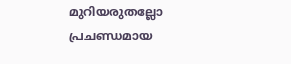മുറിയരുതല്ലോ
പ്രചണ്ഡമായ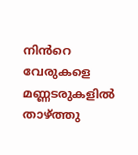നിൻറെ വേരുകളെ
മണ്ണടരുകളിൽ താഴ്ത്തു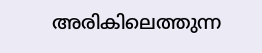അരികിലെത്തുന്ന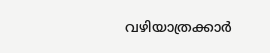വഴിയാത്രക്കാർ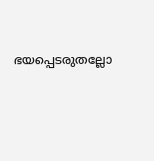ഭയപ്പെടരുതല്ലോ